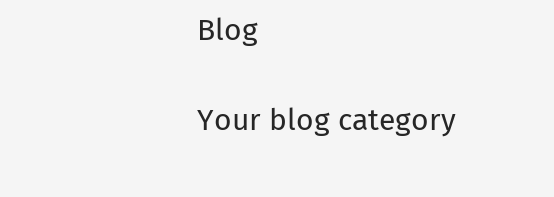Blog

Your blog category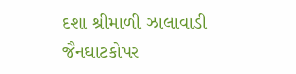દશા શ્રીમાળી ઝાલાવાડી જૈનઘાટકોપર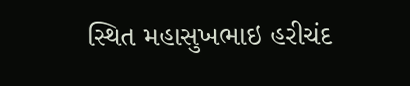સ્થિત મહાસુખભાઇ હરીચંદ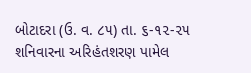બોટાદરા (ઉ. વ. ૮૫) તા. ૬-૧૨-૨૫ શનિવારના અરિહંતશરણ પામેલ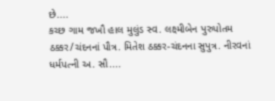છે....
કચ્છ ગામ જખૌ હાલ મુલુંડ સ્વ. લક્ષ્મીબેન પુરુપોતમ ઠક્કર/ચંદનનાં પૌત્ર. મિતેશ ઠક્કર-ચંદનના સુપુત્ર. નીરવનાં ધર્મપત્ની અ. સૌ....